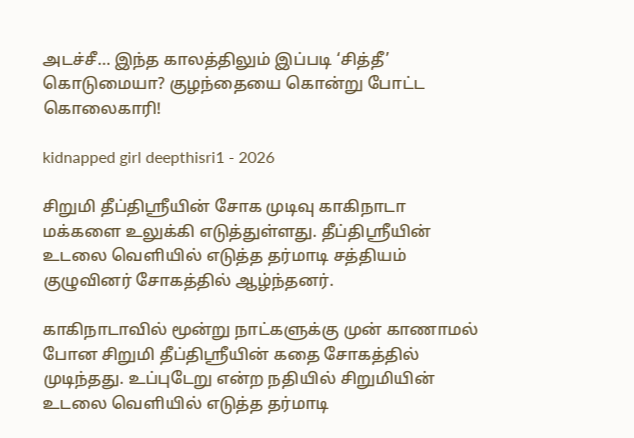அடச்சீ… இந்த காலத்திலும் இப்படி ‘சித்தீ’ கொடுமையா? குழந்தையை கொன்று போட்ட கொலைகாரி!

kidnapped girl deepthisri1 - 2026

சிறுமி தீப்திஸ்ரீயின் சோக முடிவு காகிநாடா மக்களை உலுக்கி எடுத்துள்ளது. தீப்திஸ்ரீயின் உடலை வெளியில் எடுத்த தர்மாடி சத்தியம் குழுவினர் சோகத்தில் ஆழ்ந்தனர்.

காகிநாடாவில் மூன்று நாட்களுக்கு முன் காணாமல் போன சிறுமி தீப்திஶ்ரீயின் கதை சோகத்தில் முடிந்தது. உப்புடேறு என்ற நதியில் சிறுமியின் உடலை வெளியில் எடுத்த தர்மாடி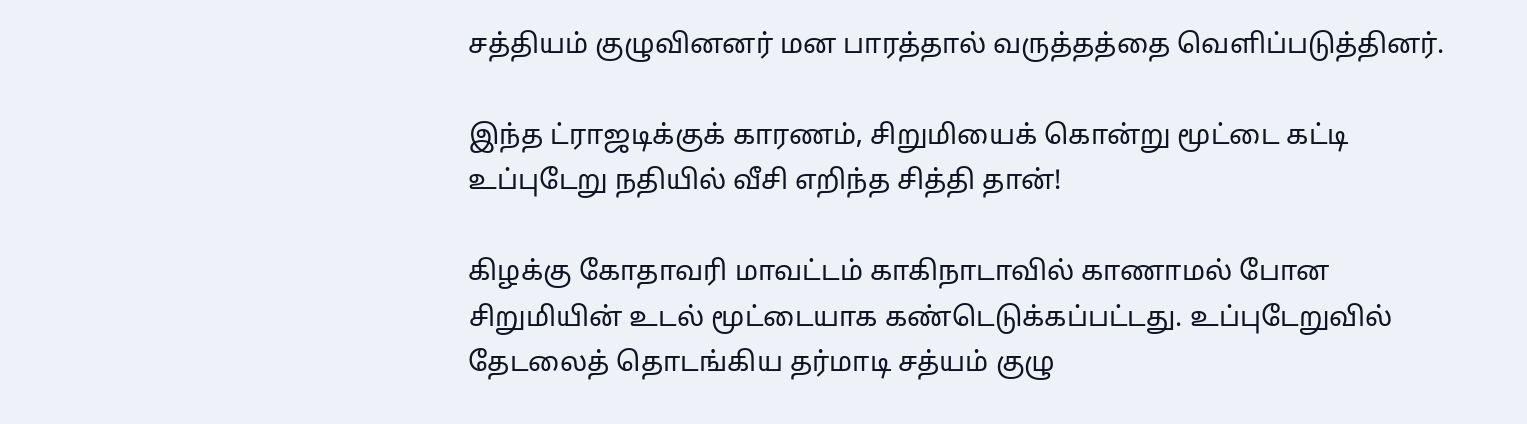சத்தியம் குழுவினனர் மன பாரத்தால் வருத்தத்தை வெளிப்படுத்தினர்.

இந்த ட்ராஜடிக்குக் காரணம், சிறுமியைக் கொன்று மூட்டை கட்டி உப்புடேறு நதியில் வீசி எறிந்த சித்தி தான்!

கிழக்கு கோதாவரி மாவட்டம் காகிநாடாவில் காணாமல் போன சிறுமியின் உடல் மூட்டையாக கண்டெடுக்கப்பட்டது. உப்புடேறுவில் தேடலைத் தொடங்கிய தர்மாடி சத்யம் குழு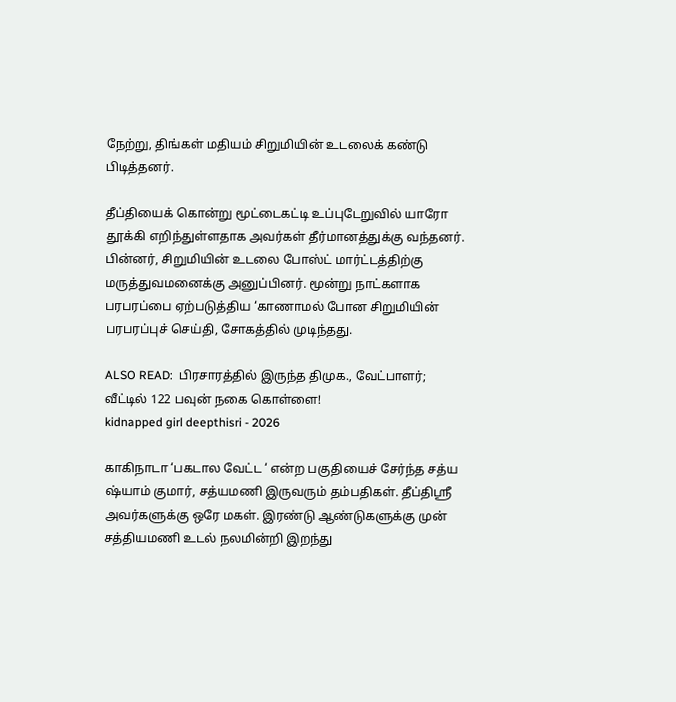நேற்று, திங்கள் மதியம் சிறுமியின் உடலைக் கண்டு பிடித்தனர்.

தீப்தியைக் கொன்று மூட்டைகட்டி உப்புடேறுவில் யாரோ தூக்கி எறிந்துள்ளதாக அவர்கள் தீர்மானத்துக்கு வந்தனர். பின்னர், சிறுமியின் உடலை போஸ்ட் மார்ட்டத்திற்கு மருத்துவமனைக்கு அனுப்பினர். மூன்று நாட்களாக பரபரப்பை ஏற்படுத்திய ‘காணாமல் போன சிறுமியின் பரபரப்புச் செய்தி, சோகத்தில் முடிந்தது.

ALSO READ:  பிரசாரத்தில் இருந்த திமுக., வேட்பாளர்; வீட்டில் 122 பவுன் நகை கொள்ளை!
kidnapped girl deepthisri - 2026

காகிநாடா ‘பகடால வேட்ட ‘ என்ற பகுதியைச் சேர்ந்த சத்ய ஷ்யாம் குமார், சத்யமணி இருவரும் தம்பதிகள். தீப்திஸ்ரீ அவர்களுக்கு ஒரே மகள். இரண்டு ஆண்டுகளுக்கு முன் சத்தியமணி உடல் நலமின்றி இறந்து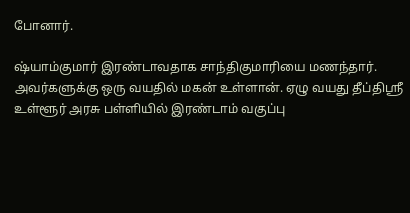போனார்.

ஷ்யாம்குமார் இரண்டாவதாக சாந்திகுமாரியை மணந்தார். அவர்களுக்கு ஒரு வயதில் மகன் உள்ளான். ஏழு வயது தீப்திஶ்ரீ உள்ளூர் அரசு பள்ளியில் இரண்டாம் வகுப்பு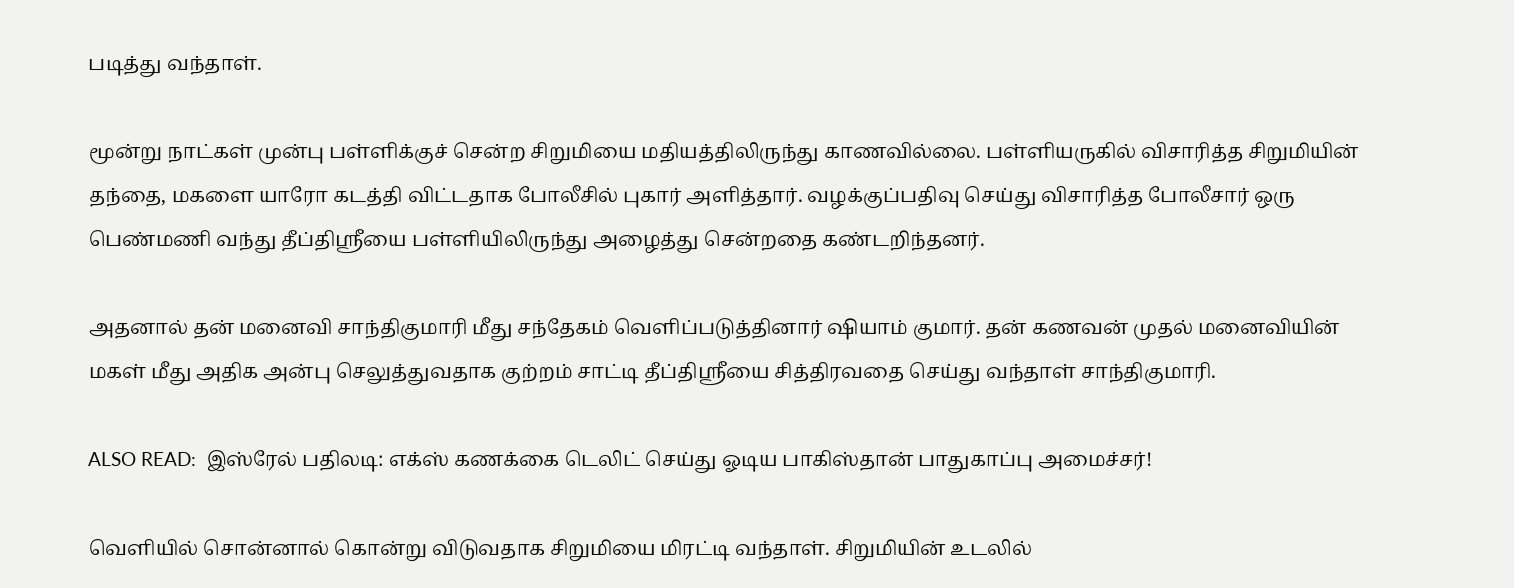படித்து வந்தாள்.

மூன்று நாட்கள் முன்பு பள்ளிக்குச் சென்ற சிறுமியை மதியத்திலிருந்து காணவில்லை. பள்ளியருகில் விசாரித்த சிறுமியின் தந்தை, மகளை யாரோ கடத்தி விட்டதாக போலீசில் புகார் அளித்தார். வழக்குப்பதிவு செய்து விசாரித்த போலீசார் ஒரு பெண்மணி வந்து தீப்திஶ்ரீயை பள்ளியிலிருந்து அழைத்து சென்றதை கண்டறிந்தனர்.

அதனால் தன் மனைவி சாந்திகுமாரி மீது சந்தேகம் வெளிப்படுத்தினார் ஷியாம் குமார். தன் கணவன் முதல் மனைவியின் மகள் மீது அதிக அன்பு செலுத்துவதாக குற்றம் சாட்டி தீப்திஶ்ரீயை சித்திரவதை செய்து வந்தாள் சாந்திகுமாரி.

ALSO READ:  இஸ்ரேல் பதிலடி: எக்ஸ் கணக்கை டெலிட் செய்து ஓடிய பாகிஸ்தான் பாதுகாப்பு அமைச்சர்!

வெளியில் சொன்னால் கொன்று விடுவதாக சிறுமியை மிரட்டி வந்தாள். சிறுமியின் உடலில்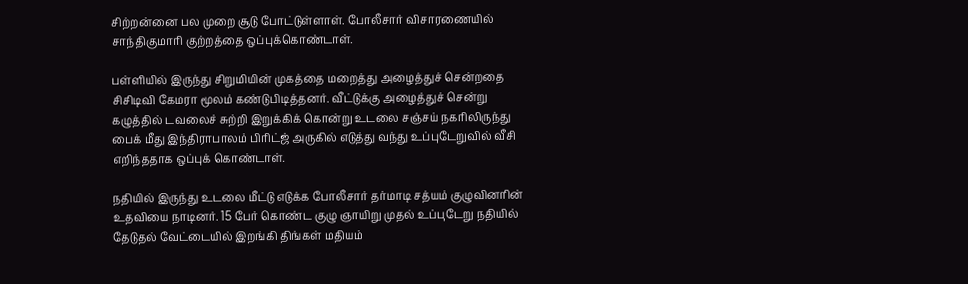சிற்றன்னை பல முறை சூடு போட்டுள்ளாள். போலீசார் விசாரணையில் சாந்திகுமாரி குற்றத்தை ஒப்புக்கொண்டாள்.

பள்ளியில் இருந்து சிறுமியின் முகத்தை மறைத்து அழைத்துச் சென்றதை சிசிடிவி கேமரா மூலம் கண்டுபிடித்தனர். வீட்டுக்கு அழைத்துச் சென்று கழுத்தில் டவலைச் சுற்றி இறுக்கிக் கொன்று உடலை சஞ்சய் நகரிலிருந்து பைக் மீது இந்திராபாலம் பிரிட்ஜ் அருகில் எடுத்து வந்து உப்புடேறுவில் வீசி எறிந்ததாக ஒப்புக் கொண்டாள்.

நதியில் இருந்து உடலை மீட்டு எடுக்க போலீசார் தர்மாடி சத்யம் குழுவினரின் உதவியை நாடினர். 15 பேர் கொண்ட குழு ஞாயிறு முதல் உப்புடேறு நதியில் தேடுதல் வேட்டையில் இறங்கி திங்கள் மதியம்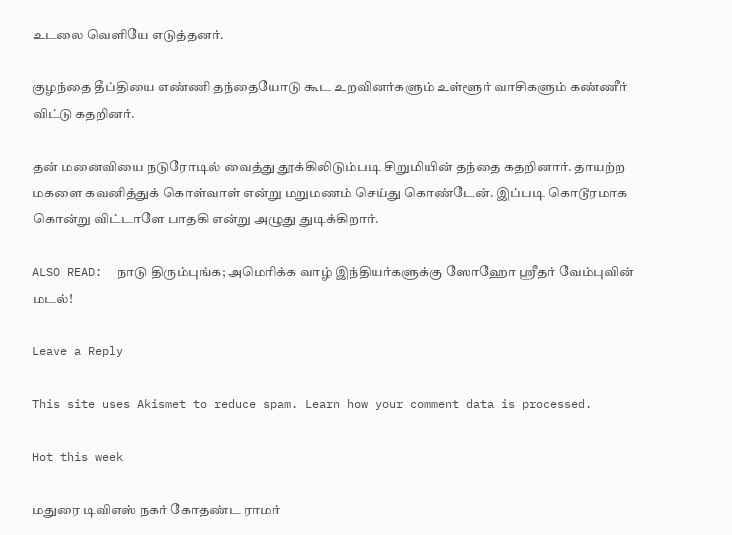உடலை வெளியே எடுத்தனர்.

குழந்தை தீப்தியை எண்ணி தந்தையோடு கூட உறவினர்களும் உள்ளூர் வாசிகளும் கண்ணீர் விட்டு கதறினர்.

தன் மனைவியை நடுரோடில் வைத்து தூக்கிலிடும்படி சிறுமியின் தந்தை கதறினார். தாயற்ற மகளை கவனித்துக் கொள்வாள் என்று மறுமணம் செய்து கொண்டேன். இப்படி கொடூரமாக கொன்று விட்டாளே பாதகி என்று அழுது துடிக்கிறார்.

ALSO READ:  நாடு திரும்புங்க; அமெரிக்க வாழ் இந்தியர்களுக்கு ஸோஹோ ஸ்ரீதர் வேம்புவின் மடல்!

Leave a Reply

This site uses Akismet to reduce spam. Learn how your comment data is processed.

Hot this week

மதுரை டிவிஎஸ் நகர் கோதண்ட ராமர்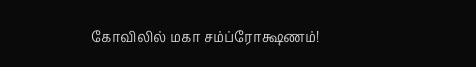கோவிலில் மகா சம்ப்ரோக்ஷணம்!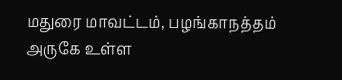மதுரை மாவட்டம், பழங்காநத்தம் அருகே உள்ள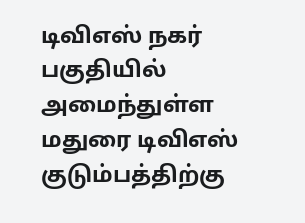டிவிஎஸ் நகர் பகுதியில் அமைந்துள்ள மதுரை டிவிஎஸ் குடும்பத்திற்கு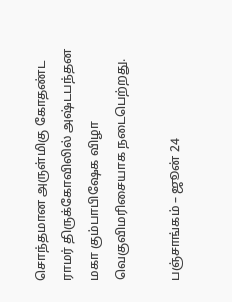சொந்தமான அருள்மிகு கோதண்ட ராமர் திருக்கோவிலில் அஷ்டபந்தன மகா கும்பாபிஷேக விழா வெகுவிமரிசையாக நடைபெற்றது.

பஞ்சாங்கம் – ஜூன் 24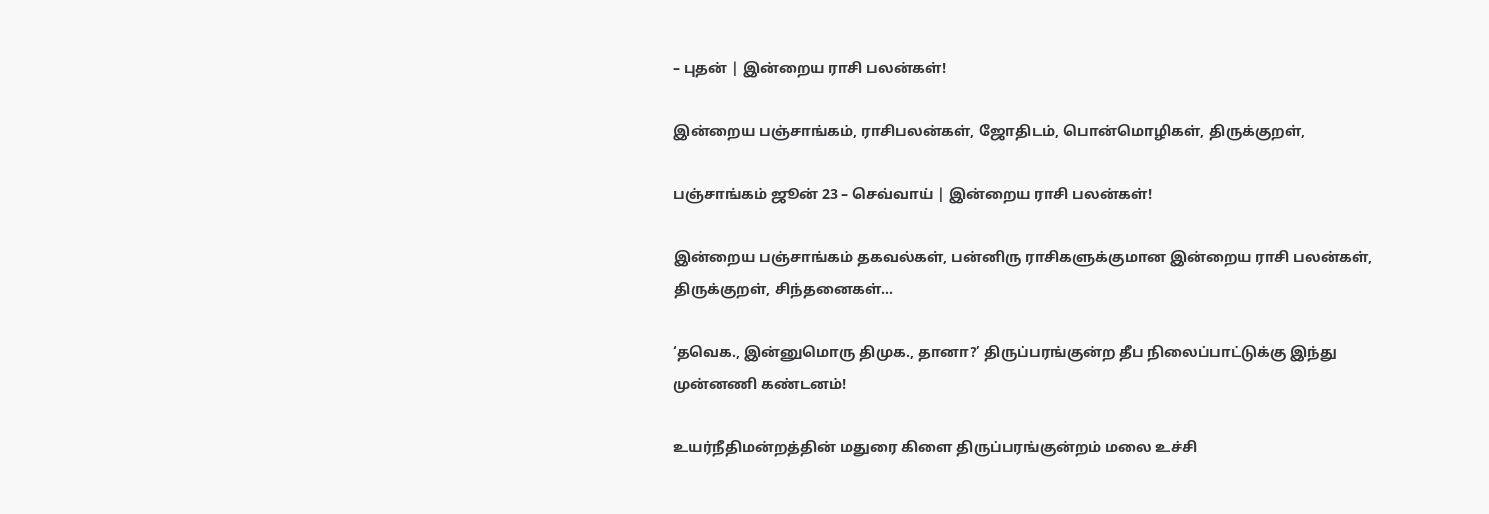– புதன் | இன்றைய ராசி பலன்கள்!

இன்றைய பஞ்சாங்கம், ராசிபலன்கள், ஜோதிடம், பொன்மொழிகள், திருக்குறள்,

பஞ்சாங்கம் ஜூன் 23 – செவ்வாய் | இன்றைய ராசி பலன்கள்!

இன்றைய பஞ்சாங்கம் தகவல்கள், பன்னிரு ராசிகளுக்குமான இன்றைய ராசி பலன்கள், திருக்குறள், சிந்தனைகள்...

‘தவெக., இன்னுமொரு திமுக., தானா?’ திருப்பரங்குன்ற தீப நிலைப்பாட்டுக்கு இந்து முன்னணி கண்டனம்!

உயர்நீதிமன்றத்தின் மதுரை கிளை திருப்பரங்குன்றம் மலை உச்சி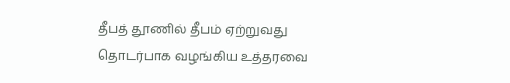தீபத் தூணில் தீபம் ஏற்றுவது தொடர்பாக வழங்கிய உத்தரவை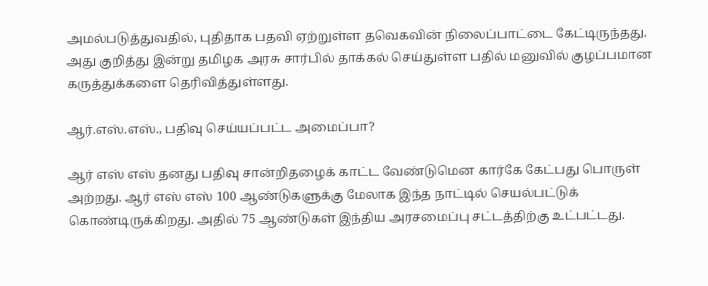அமல்படுத்துவதில், புதிதாக பதவி ஏற்றுள்ள தவெகவின் நிலைப்பாட்டை கேட்டிருந்தது. அது குறித்து இன்று தமிழக அரசு சார்பில் தாக்கல் செய்துள்ள பதில் மனுவில் குழப்பமான கருத்துக்களை தெரிவித்துள்ளது.

ஆர்.எஸ்.எஸ்., பதிவு செய்யப்பட்ட அமைப்பா?

ஆர் எஸ் எஸ் தனது பதிவு சான்றிதழைக் காட்ட வேண்டுமென கார்கே கேட்பது பொருள் அற்றது. ஆர் எஸ் எஸ் 100 ஆண்டுகளுக்கு மேலாக இந்த நாட்டில் செயல்பட்டுக் கொண்டிருக்கிறது. அதில் 75 ஆண்டுகள் இந்திய அரசமைப்பு சட்டத்திற்கு உட்பட்டது.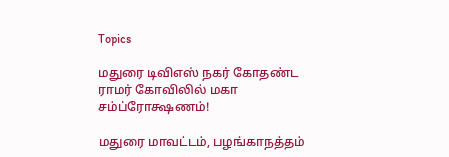Topics

மதுரை டிவிஎஸ் நகர் கோதண்ட ராமர் கோவிலில் மகா சம்ப்ரோக்ஷணம்!

மதுரை மாவட்டம், பழங்காநத்தம்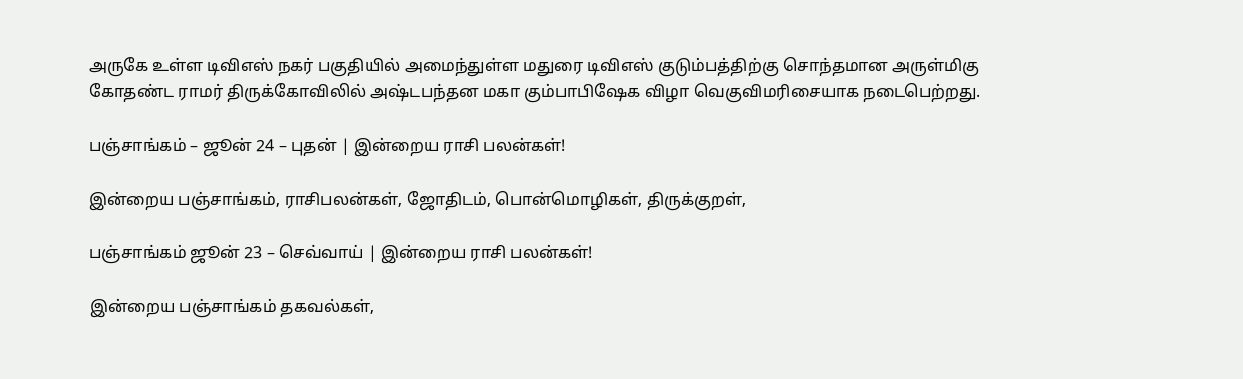அருகே உள்ள டிவிஎஸ் நகர் பகுதியில் அமைந்துள்ள மதுரை டிவிஎஸ் குடும்பத்திற்கு சொந்தமான அருள்மிகு கோதண்ட ராமர் திருக்கோவிலில் அஷ்டபந்தன மகா கும்பாபிஷேக விழா வெகுவிமரிசையாக நடைபெற்றது.

பஞ்சாங்கம் – ஜூன் 24 – புதன் | இன்றைய ராசி பலன்கள்!

இன்றைய பஞ்சாங்கம், ராசிபலன்கள், ஜோதிடம், பொன்மொழிகள், திருக்குறள்,

பஞ்சாங்கம் ஜூன் 23 – செவ்வாய் | இன்றைய ராசி பலன்கள்!

இன்றைய பஞ்சாங்கம் தகவல்கள்,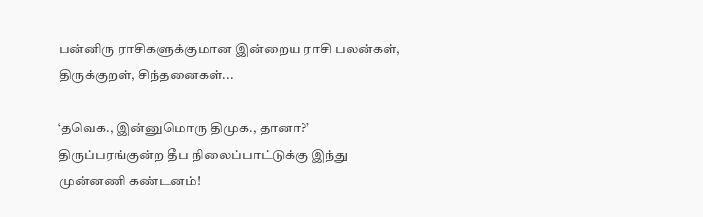பன்னிரு ராசிகளுக்குமான இன்றைய ராசி பலன்கள், திருக்குறள், சிந்தனைகள்...

‘தவெக., இன்னுமொரு திமுக., தானா?’ திருப்பரங்குன்ற தீப நிலைப்பாட்டுக்கு இந்து முன்னணி கண்டனம்!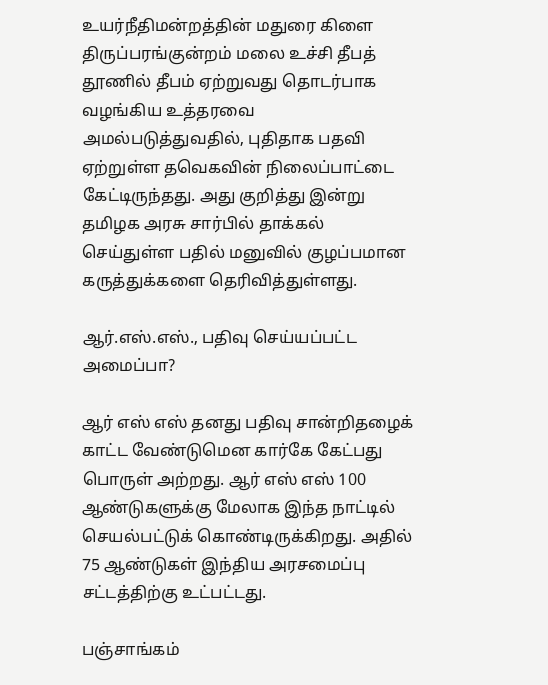உயர்நீதிமன்றத்தின் மதுரை கிளை திருப்பரங்குன்றம் மலை உச்சி தீபத் தூணில் தீபம் ஏற்றுவது தொடர்பாக வழங்கிய உத்தரவை அமல்படுத்துவதில், புதிதாக பதவி ஏற்றுள்ள தவெகவின் நிலைப்பாட்டை கேட்டிருந்தது. அது குறித்து இன்று தமிழக அரசு சார்பில் தாக்கல் செய்துள்ள பதில் மனுவில் குழப்பமான கருத்துக்களை தெரிவித்துள்ளது.

ஆர்.எஸ்.எஸ்., பதிவு செய்யப்பட்ட அமைப்பா?

ஆர் எஸ் எஸ் தனது பதிவு சான்றிதழைக் காட்ட வேண்டுமென கார்கே கேட்பது பொருள் அற்றது. ஆர் எஸ் எஸ் 100 ஆண்டுகளுக்கு மேலாக இந்த நாட்டில் செயல்பட்டுக் கொண்டிருக்கிறது. அதில் 75 ஆண்டுகள் இந்திய அரசமைப்பு சட்டத்திற்கு உட்பட்டது.

பஞ்சாங்கம்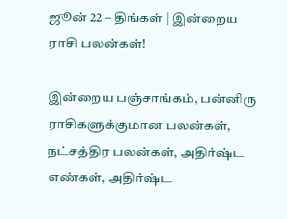ஜூன் 22 – திங்கள் | இன்றைய ராசி பலன்கள்!

இன்றைய பஞ்சாங்கம், பன்னிரு ராசிகளுக்குமான பலன்கள், நட்சத்திர பலன்கள், அதிர்ஷ்ட எண்கள், அதிர்ஷ்ட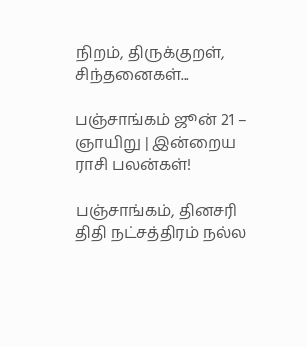நிறம், திருக்குறள், சிந்தனைகள்...

பஞ்சாங்கம் ஜூன் 21 – ஞாயிறு | இன்றைய ராசி பலன்கள்!

பஞ்சாங்கம், தினசரி திதி நட்சத்திரம் நல்ல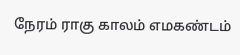நேரம் ராகு காலம் எமகண்டம்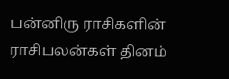பன்னிரு ராசிகளின் ராசிபலன்கள் தினம்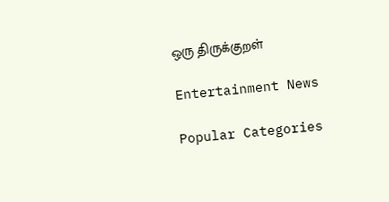ஒரு திருக்குறள்

Entertainment News

Popular Categories